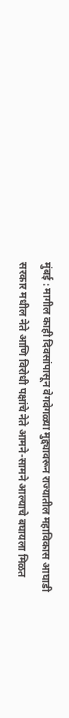मुंबई : मागील काही दिवसांपासून वेगवेगळ्या मुद्द्यावरून राज्यातील महाविकास आघाडी सरकार मधील नेते आणि विरोधी पक्षांचे नेते आमने-सामने आल्याचे बघायला मिळत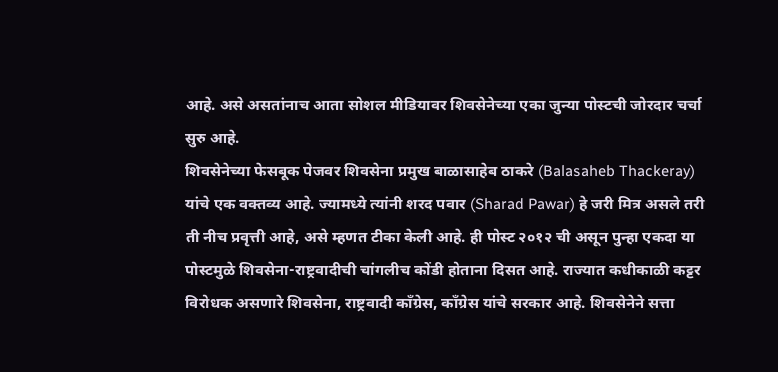आहे. असे असतांनाच आता सोशल मीडियावर शिवसेनेच्या एका जुन्या पोस्टची जोरदार चर्चा सुरु आहे.
शिवसेनेच्या फेसबूक पेजवर शिवसेना प्रमुख बाळासाहेब ठाकरे (Balasaheb Thackeray) यांचे एक वक्तव्य आहे. ज्यामध्ये त्यांनी शरद पवार (Sharad Pawar) हे जरी मित्र असले तरी ती नीच प्रवृत्ती आहे, असे म्हणत टीका केली आहे. ही पोस्ट २०१२ ची असून पुन्हा एकदा या पोस्टमुळे शिवसेना-राष्ट्रवादीची चांगलीच कोंडी होताना दिसत आहे. राज्यात कधीकाळी कट्टर विरोधक असणारे शिवसेना, राष्ट्रवादी कॉंग्रेस, काँग्रेस यांचे सरकार आहे. शिवसेनेने सत्ता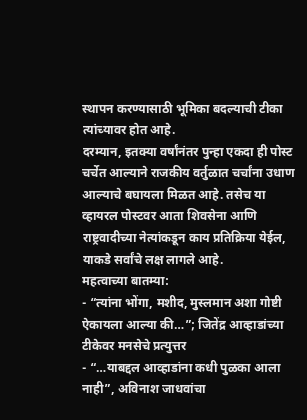स्थापन करण्यासाठी भूमिका बदल्याची टीका त्यांच्यावर होत आहे.
दरम्यान, इतक्या वर्षांनंतर पुन्हा एकदा ही पोस्ट चर्चेत आल्याने राजकीय वर्तुळात चर्चांना उधाण आल्याचे बघायला मिळत आहे. तसेच या व्हायरल पोस्टवर आता शिवसेना आणि राष्ट्रवादीच्या नेत्यांकडून काय प्रतिक्रिया येईल, याकडे सर्वांचे लक्ष लागले आहे.
महत्वाच्या बातम्या:
- “त्यांना भोंगा, मशीद, मुस्लमान अशा गोष्टी ऐकायला आल्या की…”; जितेंद्र आव्हाडांच्या टीकेवर मनसेचे प्रत्युत्तर
- “…याबद्दल आव्हाडांना कधी पुळका आला नाही”, अविनाश जाधवांचा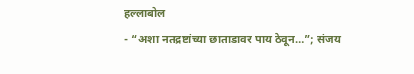हल्लाबोल
- “अशा नतद्रष्टांच्या छाताडावर पाय ठेवून…”; संजय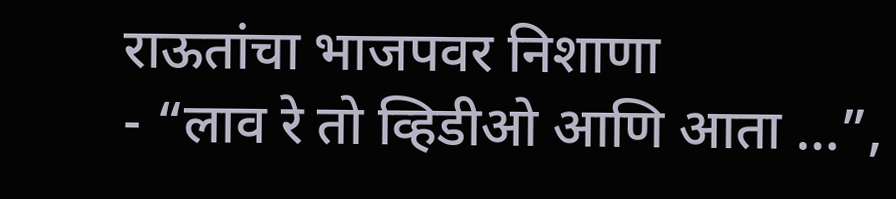राऊतांचा भाजपवर निशाणा
- “लाव रे तो व्हिडीओ आणि आता …”,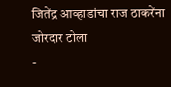जितेंद्र आव्हाडांचा राज ठाकरेंना जोरदार टोला
-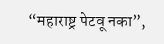“महाराष्ट्र पेटवू नका”,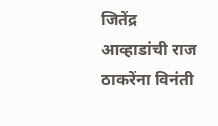जितेंद्र आव्हाडांची राज ठाकरेंना विनंती